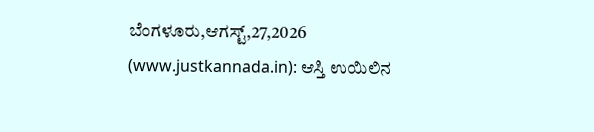ಬೆಂಗಳೂರು,ಆಗಸ್ಟ್,27,2026 (www.justkannada.in): ಆಸ್ತಿ ಉಯಿಲಿನ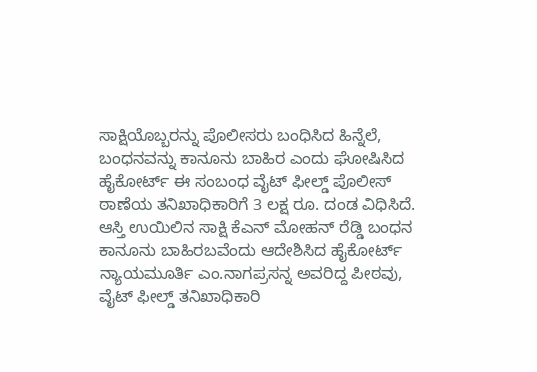ಸಾಕ್ಷಿಯೊಬ್ಬರನ್ನು ಪೊಲೀಸರು ಬಂಧಿಸಿದ ಹಿನ್ನೆಲೆ, ಬಂಧನವನ್ನು ಕಾನೂನು ಬಾಹಿರ ಎಂದು ಘೋಷಿಸಿದ ಹೈಕೋರ್ಟ್ ಈ ಸಂಬಂಧ ವೈಟ್ ಫೀಲ್ಡ್ ಪೊಲೀಸ್ ಠಾಣೆಯ ತನಿಖಾಧಿಕಾರಿಗೆ 3 ಲಕ್ಷ ರೂ. ದಂಡ ವಿಧಿಸಿದೆ.
ಆಸ್ತಿ ಉಯಿಲಿನ ಸಾಕ್ಷಿ ಕೆಎನ್ ಮೋಹನ್ ರೆಡ್ಡಿ ಬಂಧನ ಕಾನೂನು ಬಾಹಿರಬವೆಂದು ಆದೇಶಿಸಿದ ಹೈಕೋರ್ಟ್ ನ್ಯಾಯಮೂರ್ತಿ ಎಂ.ನಾಗಪ್ರಸನ್ನ ಅವರಿದ್ದ ಪೀಠವು, ವೈಟ್ ಫೀಲ್ಡ್ ತನಿಖಾಧಿಕಾರಿ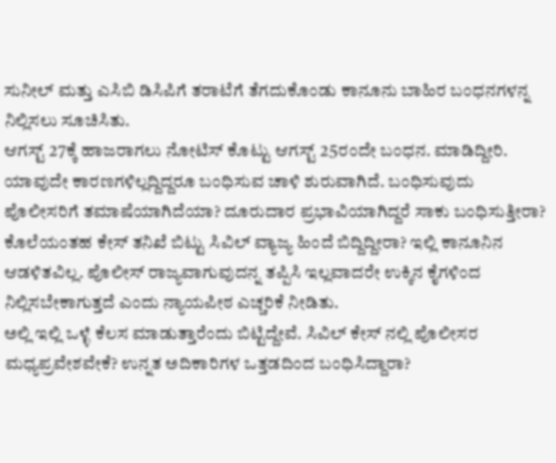ಸುನೀಲ್ ಮತ್ತು ಎಸಿಬಿ ಡಿಸಿಪಿಗೆ ತರಾಟೆಗೆ ತೆಗದುಕೊಂಡು ಕಾನೂನು ಬಾಹಿರ ಬಂಧನಗಳನ್ನ ನಿಲ್ಲಿಸಲು ಸೂಚಿಸಿತು.
ಆಗಸ್ಟ್ 27ಕ್ಕೆ ಹಾಜರಾಗಲು ನೋಟಿಸ್ ಕೊಟ್ಟು ಆಗಸ್ಟ್ 25ರಂದೇ ಬಂಧನ. ಮಾಡಿದ್ದೀರಿ. ಯಾವುದೇ ಕಾರಣಗಳಿಲ್ಲದ್ದಿದ್ದರೂ ಬಂಧಿಸುವ ಚಾಳಿ ಶುರುವಾಗಿದೆ. ಬಂಧಿಸುವುದು ಪೊಲೀಸರಿಗೆ ತಮಾಷೆಯಾಗಿದೆಯಾ? ದೂರುದಾರ ಪ್ರಭಾವಿಯಾಗಿದ್ದರೆ ಸಾಕು ಬಂಧಿಸುತ್ತೀರಾ? ಕೊಲೆಯಂತಹ ಕೇಸ್ ತನಿಖೆ ಬಿಟ್ಟು ಸಿವಿಲ್ ವ್ಯಾಜ್ಯ ಹಿಂದೆ ಬಿದ್ದಿದ್ದೀರಾ? ಇಲ್ಲಿ ಕಾನೂನಿನ ಆಡಳಿತವಿಲ್ಲ. ಪೊಲೀಸ್ ರಾಜ್ಯವಾಗುವುದನ್ನ ತಪ್ಪಿಸಿ ಇಲ್ಲವಾದರೇ ಉಕ್ಕಿನ ಕೈಗಳಿಂದ ನಿಲ್ಲಿಸಬೇಕಾಗುತ್ತದೆ ಎಂದು ನ್ಯಾಯಪೀಠ ಎಚ್ಚರಿಕೆ ನೀಡಿತು.
ಅಲ್ಲಿ ಇಲ್ಲಿ ಒಳ್ಳೆ ಕೆಲಸ ಮಾಡುತ್ತಾರೆಂದು ಬಿಟ್ಟಿದ್ದೇವೆ. ಸಿವಿಲ್ ಕೇಸ್ ನಲ್ಲಿ ಪೊಲೀಸರ ಮಧ್ಯಪ್ರವೇಶವೇಕೆ? ಉನ್ನತ ಅದಿಕಾರಿಗಳ ಒತ್ತಡದಿಂದ ಬಂಧಿಸಿದ್ದಾರಾ?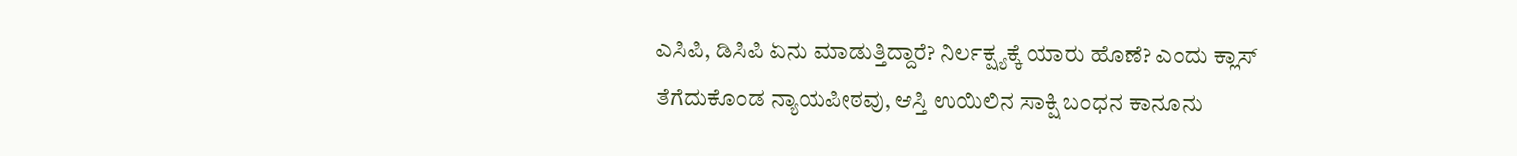ಎಸಿಪಿ, ಡಿಸಿಪಿ ಏನು ಮಾಡುತ್ತಿದ್ದಾರೆ? ನಿರ್ಲಕ್ಷ್ಯಕ್ಕೆ ಯಾರು ಹೊಣೆ? ಎಂದು ಕ್ಲಾಸ್ ತೆಗೆದುಕೊಂಡ ನ್ಯಾಯಪೀಠವು, ಆಸ್ತಿ ಉಯಿಲಿನ ಸಾಕ್ಷಿ ಬಂಧನ ಕಾನೂನು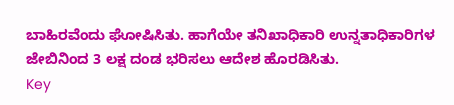ಬಾಹಿರವೆಂದು ಘೋಷಿಸಿತು. ಹಾಗೆಯೇ ತನಿಖಾಧಿಕಾರಿ ಉನ್ನತಾಧಿಕಾರಿಗಳ ಜೇಬಿನಿಂದ 3 ಲಕ್ಷ ದಂಡ ಭರಿಸಲು ಆದೇಶ ಹೊರಡಿಸಿತು.
Key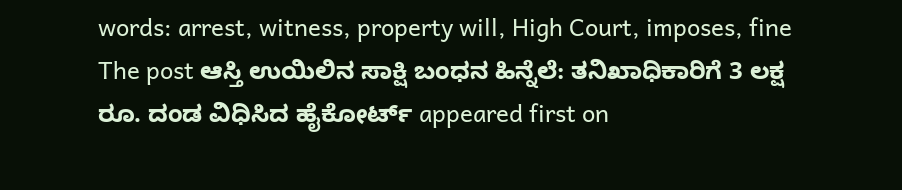words: arrest, witness, property will, High Court, imposes, fine
The post ಆಸ್ತಿ ಉಯಿಲಿನ ಸಾಕ್ಷಿ ಬಂಧನ ಹಿನ್ನೆಲೆ: ತನಿಖಾಧಿಕಾರಿಗೆ 3 ಲಕ್ಷ ರೂ. ದಂಡ ವಿಧಿಸಿದ ಹೈಕೋರ್ಟ್ appeared first on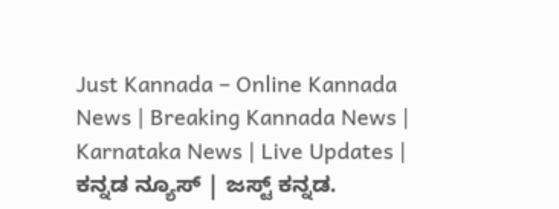Just Kannada – Online Kannada News | Breaking Kannada News | Karnataka News | Live Updates | ಕನ್ನಡ ನ್ಯೂಸ್ | ಜಸ್ಟ್ ಕನ್ನಡ.